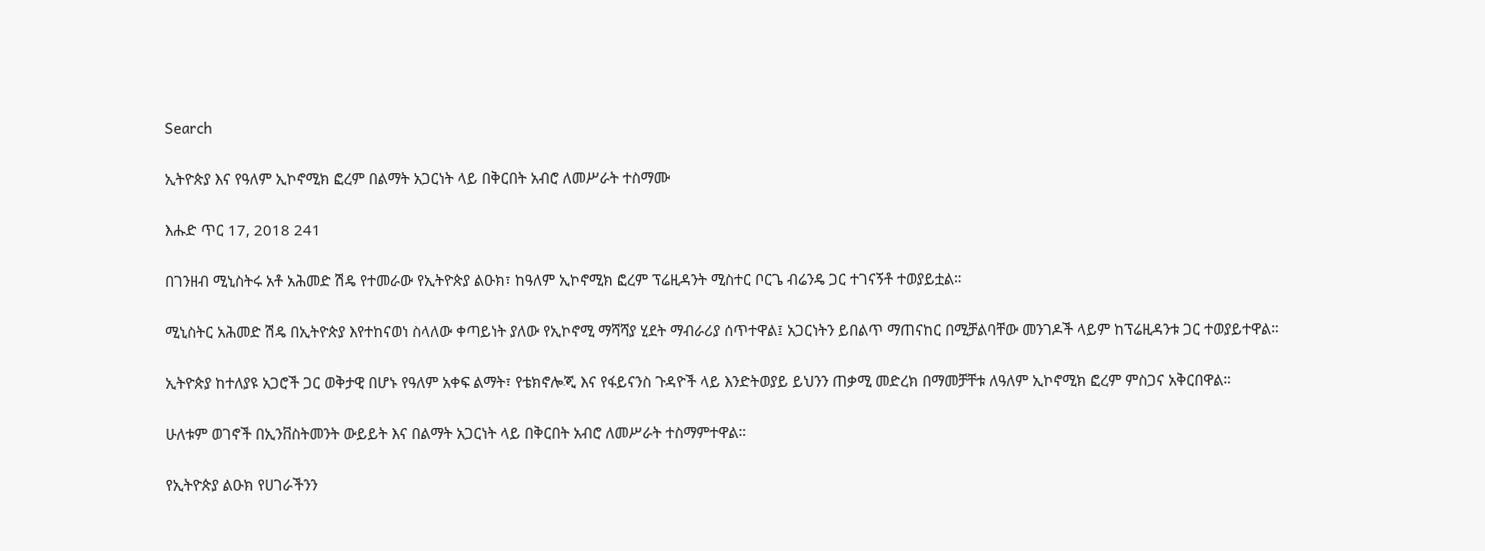Search

ኢትዮጵያ እና የዓለም ኢኮኖሚክ ፎረም በልማት አጋርነት ላይ በቅርበት አብሮ ለመሥራት ተስማሙ

እሑድ ጥር 17, 2018 241

በገንዘብ ሚኒስትሩ አቶ አሕመድ ሽዴ የተመራው የኢትዮጵያ ልዑክ፣ ከዓለም ኢኮኖሚክ ፎረም ፕሬዚዳንት ሚስተር ቦርጌ ብሬንዴ ጋር ተገናኝቶ ተወያይቷል።

ሚኒስትር አሕመድ ሽዴ በኢትዮጵያ እየተከናወነ ስላለው ቀጣይነት ያለው የኢኮኖሚ ማሻሻያ ሂደት ማብራሪያ ሰጥተዋል፤ አጋርነትን ይበልጥ ማጠናከር በሚቻልባቸው መንገዶች ላይም ከፕሬዚዳንቱ ጋር ተወያይተዋል።

ኢትዮጵያ ከተለያዩ አጋሮች ጋር ወቅታዊ በሆኑ የዓለም አቀፍ ልማት፣ የቴክኖሎጂ እና የፋይናንስ ጉዳዮች ላይ እንድትወያይ ይህንን ጠቃሚ መድረክ በማመቻቸቱ ለዓለም ኢኮኖሚክ ፎረም ምስጋና አቅርበዋል።

ሁለቱም ወገኖች በኢንቨስትመንት ውይይት እና በልማት አጋርነት ላይ በቅርበት አብሮ ለመሥራት ተስማምተዋል።

የኢትዮጵያ ልዑክ የሀገራችንን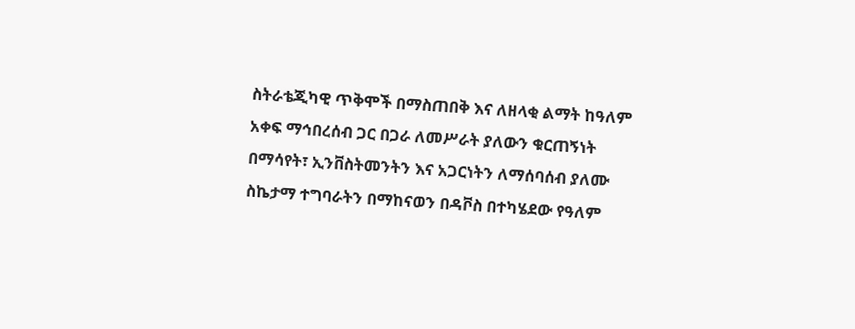ስትራቴጂካዊ ጥቅሞች በማስጠበቅ እና ለዘላቂ ልማት ከዓለም አቀፍ ማኅበረሰብ ጋር በጋራ ለመሥራት ያለውን ቁርጠኝነት በማሳየት፣ ኢንቨስትመንትን እና አጋርነትን ለማሰባሰብ ያለሙ ስኬታማ ተግባራትን በማከናወን በዳቮስ በተካሄደው የዓለም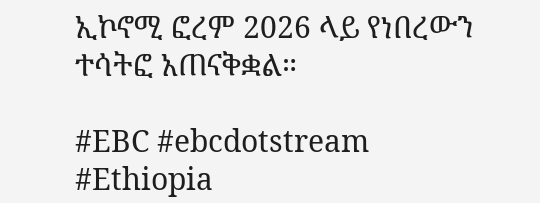ኢኮኖሚ ፎረም 2026 ላይ የነበረውን ተሳትፎ አጠናቅቋል።

#EBC #ebcdotstream #Ethiopia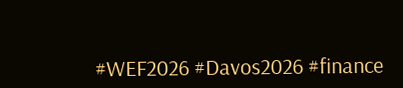#WEF2026 #Davos2026 #finance